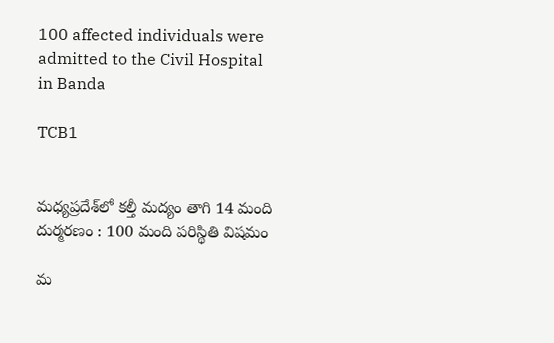100 affected individuals were admitted to the Civil Hospital in Banda

TCB1


మధ్యప్రదేశ్‌లో కల్తీ మద్యం తాగి 14 మంది దుర్మరణం : 100 మంది పరిస్థితి విషమం

మ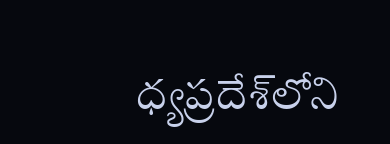ధ్యప్రదేశ్‌లోని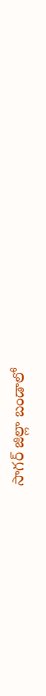సాగర్ జిల్లా బండాలో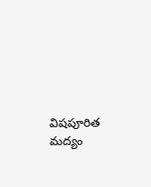విషపూరిత మద్యం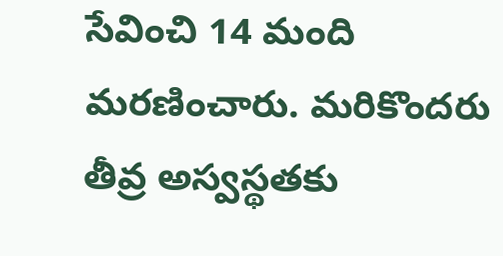సేవించి 14 మంది మరణించారు. మరికొందరు తీవ్ర అస్వస్థతకు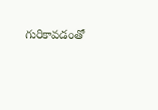గురికావడంతో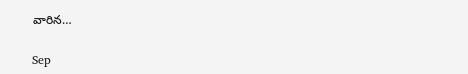వారిన…

Sep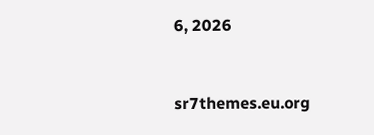6, 2026


sr7themes.eu.org